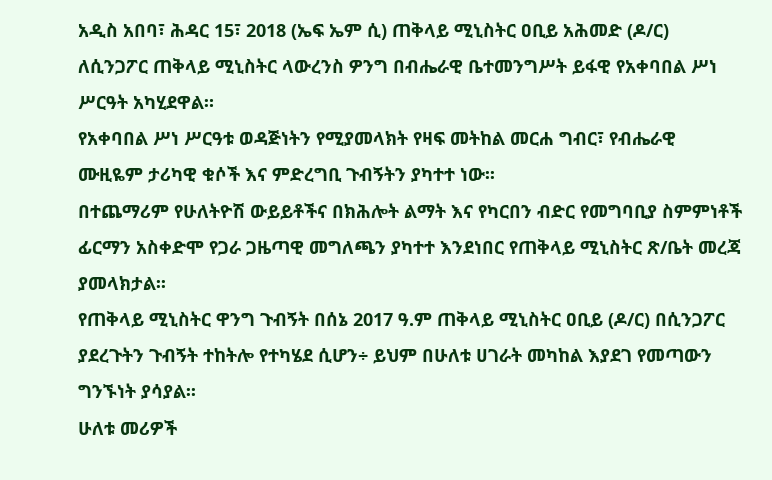አዲስ አበባ፣ ሕዳር 15፣ 2018 (ኤፍ ኤም ሲ) ጠቅላይ ሚኒስትር ዐቢይ አሕመድ (ዶ/ር) ለሲንጋፖር ጠቅላይ ሚኒስትር ላውረንስ ዎንግ በብሔራዊ ቤተመንግሥት ይፋዊ የአቀባበል ሥነ ሥርዓት አካሂደዋል።
የአቀባበል ሥነ ሥርዓቱ ወዳጅነትን የሚያመላክት የዛፍ መትከል መርሐ ግብር፣ የብሔራዊ ሙዚዬም ታሪካዊ ቁሶች እና ምድረግቢ ጉብኝትን ያካተተ ነው፡፡
በተጨማሪም የሁለትዮሽ ውይይቶችና በክሕሎት ልማት እና የካርበን ብድር የመግባቢያ ስምምነቶች ፊርማን አስቀድሞ የጋራ ጋዜጣዊ መግለጫን ያካተተ እንደነበር የጠቅላይ ሚኒስትር ጽ/ቤት መረጃ ያመላክታል፡፡
የጠቅላይ ሚኒስትር ዋንግ ጉብኝት በሰኔ 2017 ዓ.ም ጠቅላይ ሚኒስትር ዐቢይ (ዶ/ር) በሲንጋፖር ያደረጉትን ጉብኝት ተከትሎ የተካሄደ ሲሆን÷ ይህም በሁለቱ ሀገራት መካከል እያደገ የመጣውን ግንኙነት ያሳያል፡፡
ሁለቱ መሪዎች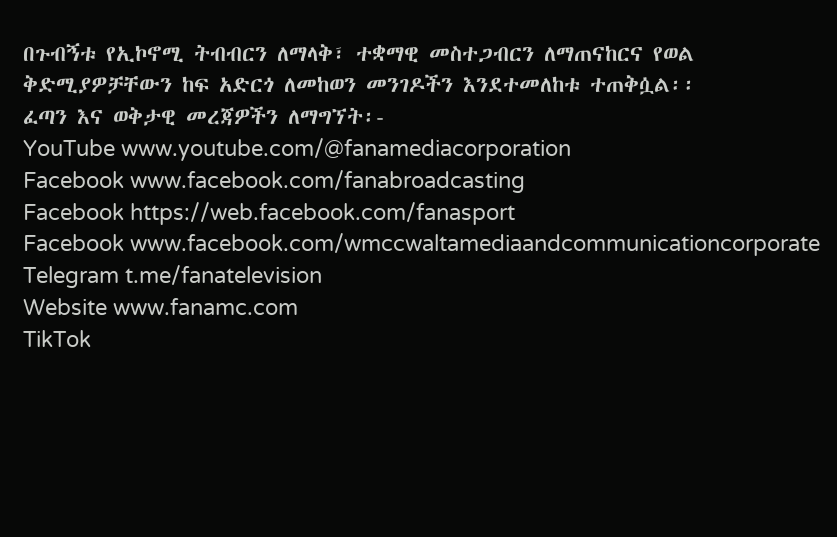በጉብኝቱ የኢኮኖሚ ትብብርን ለማላቅ፣ ተቋማዊ መስተጋብርን ለማጠናከርና የወል ቅድሚያዎቻቸውን ከፍ አድርጎ ለመከወን መንገዶችን እንደተመለከቱ ተጠቅሷል፡፡
ፈጣን እና ወቅታዊ መረጃዎችን ለማግኘት፡-
YouTube www.youtube.com/@fanamediacorporation
Facebook www.facebook.com/fanabroadcasting
Facebook https://web.facebook.com/fanasport
Facebook www.facebook.com/wmccwaltamediaandcommunicationcorporate
Telegram t.me/fanatelevision
Website www.fanamc.com
TikTok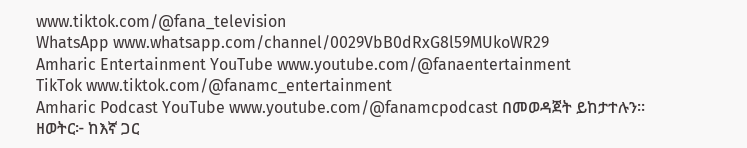www.tiktok.com/@fana_television
WhatsApp www.whatsapp.com/channel/0029VbB0dRxG8l59MUkoWR29
Amharic Entertainment YouTube www.youtube.com/@fanaentertainment
TikTok www.tiktok.com/@fanamc_entertainment
Amharic Podcast YouTube www.youtube.com/@fanamcpodcast በመወዳጀት ይከታተሉን፡፡
ዘወትር፦ ከእኛ ጋር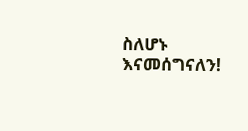ስለሆኑ እናመሰግናለን!